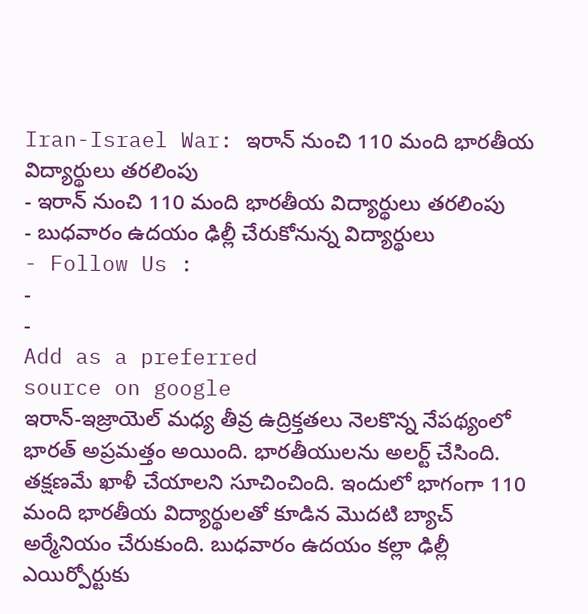Iran-Israel War: ఇరాన్ నుంచి 110 మంది భారతీయ విద్యార్థులు తరలింపు
- ఇరాన్ నుంచి 110 మంది భారతీయ విద్యార్థులు తరలింపు
- బుధవారం ఉదయం ఢిల్లీ చేరుకోనున్న విద్యార్థులు
- Follow Us :
-
-
Add as a preferred
source on google
ఇరాన్-ఇజ్రాయెల్ మధ్య తీవ్ర ఉద్రిక్తతలు నెలకొన్న నేపథ్యంలో భారత్ అప్రమత్తం అయింది. భారతీయులను అలర్ట్ చేసింది. తక్షణమే ఖాళీ చేయాలని సూచించింది. ఇందులో భాగంగా 110 మంది భారతీయ విద్యార్థులతో కూడిన మొదటి బ్యాచ్ అర్మేనియం చేరుకుంది. బుధవారం ఉదయం కల్లా ఢిల్లీ ఎయిర్పోర్టుకు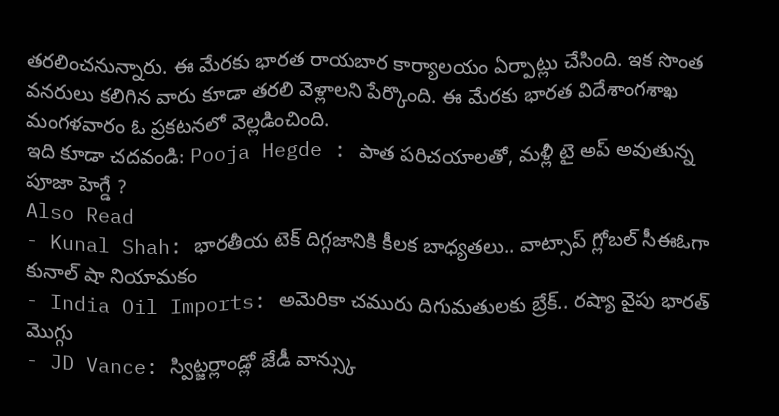తరలించనున్నారు. ఈ మేరకు భారత రాయబార కార్యాలయం ఏర్పాట్లు చేసింది. ఇక సొంత వనరులు కలిగిన వారు కూడా తరలి వెళ్లాలని పేర్కొంది. ఈ మేరకు భారత విదేశాంగశాఖ మంగళవారం ఓ ప్రకటనలో వెల్లడించింది.
ఇది కూడా చదవండి: Pooja Hegde : పాత పరిచయాలతో, మళ్లీ టై అప్ అవుతున్న పూజా హెగ్డే ?
Also Read
- Kunal Shah: భారతీయ టెక్ దిగ్గజానికి కీలక బాధ్యతలు.. వాట్సాప్ గ్లోబల్ సీఈఓగా కునాల్ షా నియామకం
- India Oil Imports: అమెరికా చమురు దిగుమతులకు బ్రేక్.. రష్యా వైపు భారత్ మొగ్గు
- JD Vance: స్విట్జర్లాండ్లో జేడీ వాన్స్కు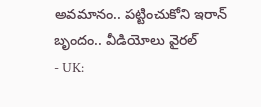అవమానం.. పట్టించుకోని ఇరాన్ బృందం.. వీడియోలు వైరల్
- UK: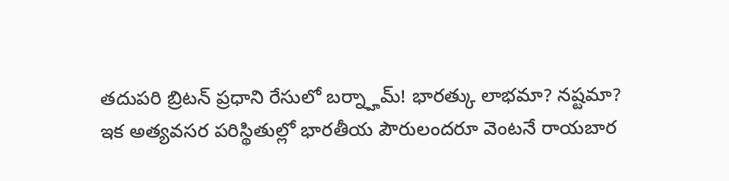తదుపరి బ్రిటన్ ప్రధాని రేసులో బర్న్హామ్! భారత్కు లాభమా? నష్టమా?
ఇక అత్యవసర పరిస్థితుల్లో భారతీయ పౌరులందరూ వెంటనే రాయబార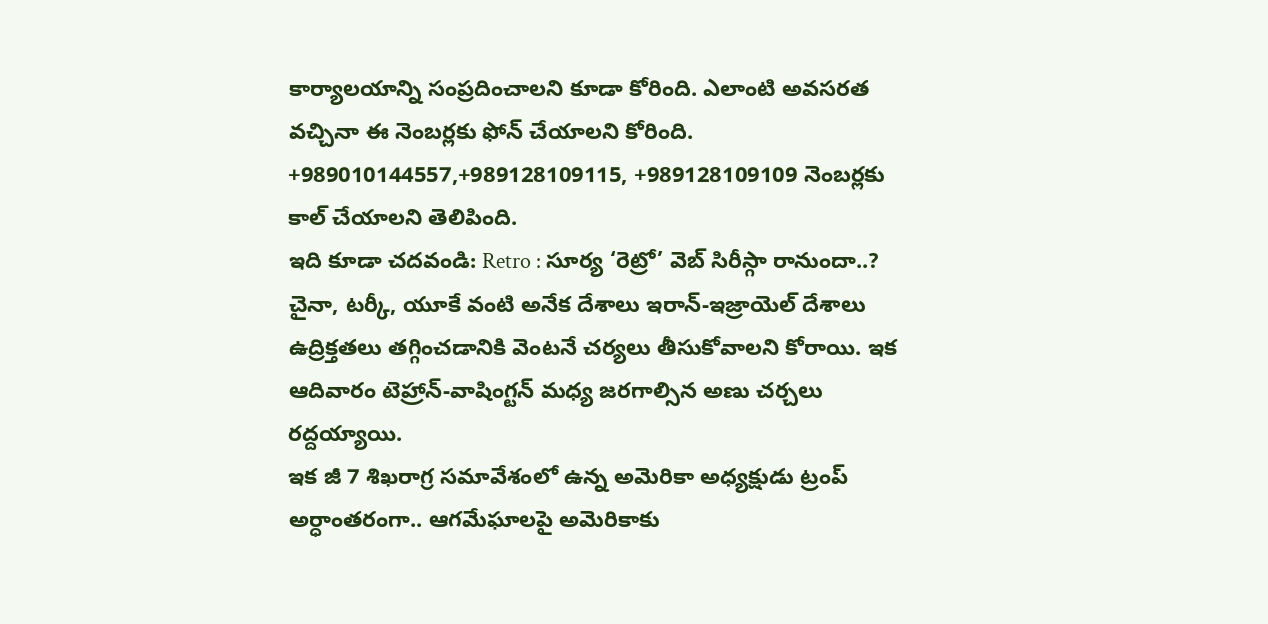కార్యాలయాన్ని సంప్రదించాలని కూడా కోరింది. ఎలాంటి అవసరత వచ్చినా ఈ నెంబర్లకు ఫోన్ చేయాలని కోరింది. +989010144557,+989128109115, +989128109109 నెంబర్లకు కాల్ చేయాలని తెలిపింది.
ఇది కూడా చదవండి: Retro : సూర్య ‘రెట్రో’ వెబ్ సిరీస్గా రానుందా..?
చైనా, టర్కీ, యూకే వంటి అనేక దేశాలు ఇరాన్-ఇజ్రాయెల్ దేశాలు ఉద్రిక్తతలు తగ్గించడానికి వెంటనే చర్యలు తీసుకోవాలని కోరాయి. ఇక ఆదివారం టెహ్రాన్-వాషింగ్టన్ మధ్య జరగాల్సిన అణు చర్చలు రద్దయ్యాయి.
ఇక జీ 7 శిఖరాగ్ర సమావేశంలో ఉన్న అమెరికా అధ్యక్షుడు ట్రంప్ అర్ధాంతరంగా.. ఆగమేఘాలపై అమెరికాకు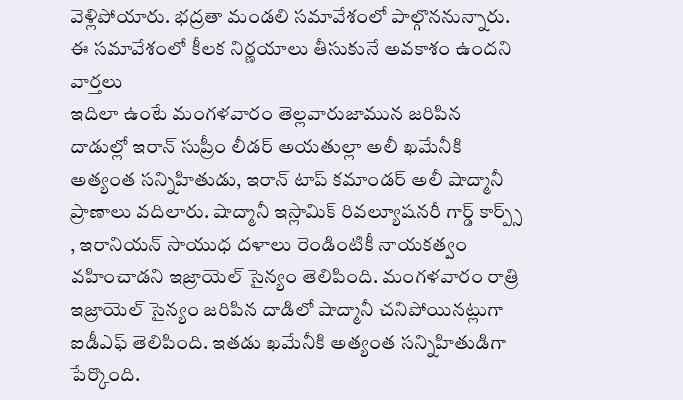వెళ్లిపోయారు. భద్రతా మండలి సమావేశంలో పాల్గొననున్నారు. ఈ సమావేశంలో కీలక నిర్ణయాలు తీసుకునే అవకాశం ఉందని వార్తలు
ఇదిలా ఉంటే మంగళవారం తెల్లవారుజామున జరిపిన దాడుల్లో ఇరాన్ సుప్రీం లీడర్ అయతుల్లా అలీ ఖమేనీకి అత్యంత సన్నిహితుడు, ఇరాన్ టాప్ కమాండర్ అలీ షాద్మానీ ప్రాణాలు వదిలారు. షాద్మానీ ఇస్లామిక్ రివల్యూషనరీ గార్డ్ కార్ప్స్ , ఇరానియన్ సాయుధ దళాలు రెండింటికీ నాయకత్వం వహించాడని ఇజ్రాయెల్ సైన్యం తెలిపింది. మంగళవారం రాత్రి ఇజ్రాయెల్ సైన్యం జరిపిన దాడిలో షాద్మానీ చనిపోయినట్లుగా ఐడీఎఫ్ తెలిపింది. ఇతడు ఖమేనీకి అత్యంత సన్నిహితుడిగా పేర్కొంది.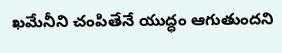ఖమేనీని చంపితేనే యుద్ధం ఆగుతుందని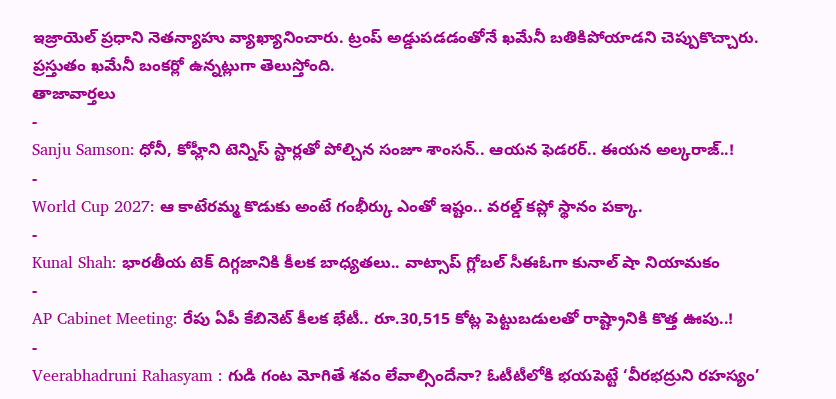ఇజ్రాయెల్ ప్రధాని నెతన్యాహు వ్యాఖ్యానించారు. ట్రంప్ అడ్డుపడడంతోనే ఖమేనీ బతికిపోయాడని చెప్పుకొచ్చారు. ప్రస్తుతం ఖమేనీ బంకర్లో ఉన్నట్లుగా తెలుస్తోంది.
తాజావార్తలు
-
Sanju Samson: ధోనీ, కోహ్లీని టెన్నిస్ స్టార్లతో పోల్చిన సంజూ శాంసన్.. ఆయన ఫెడరర్.. ఈయన అల్కరాజ్..!
-
World Cup 2027: ఆ కాటేరమ్మ కొడుకు అంటే గంభీర్కు ఎంతో ఇష్టం.. వరల్డ్ కప్లో స్థానం పక్కా.
-
Kunal Shah: భారతీయ టెక్ దిగ్గజానికి కీలక బాధ్యతలు.. వాట్సాప్ గ్లోబల్ సీఈఓగా కునాల్ షా నియామకం
-
AP Cabinet Meeting: రేపు ఏపీ కేబినెట్ కీలక భేటీ.. రూ.30,515 కోట్ల పెట్టుబడులతో రాష్ట్రానికి కొత్త ఊపు..!
-
Veerabhadruni Rahasyam : గుడి గంట మోగితే శవం లేవాల్సిందేనా? ఓటీటీలోకి భయపెట్టే ‘వీరభద్రుని రహస్యం’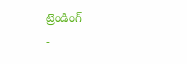ట్రెండింగ్
-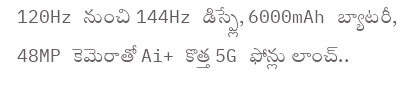120Hz నుంచి 144Hz డిస్ప్లే, 6000mAh బ్యాటరీ, 48MP కెమెరాతో Ai+ కొత్త 5G ఫోన్లు లాంచ్..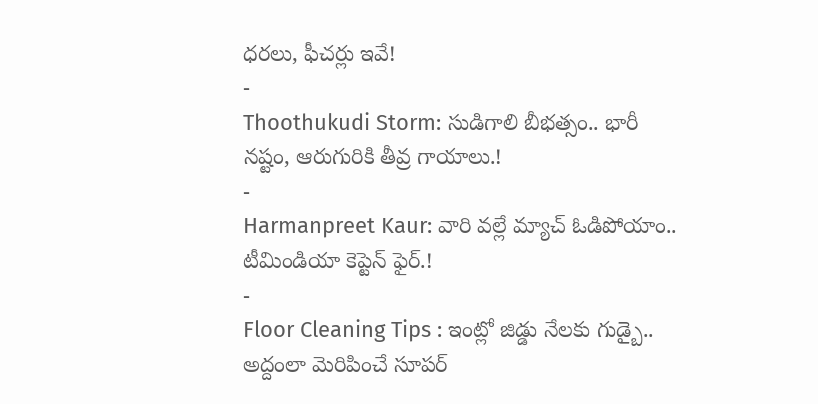ధరలు, ఫీచర్లు ఇవే!
-
Thoothukudi Storm: సుడిగాలి బీభత్సం.. భారీ నష్టం, ఆరుగురికి తీవ్ర గాయాలు.!
-
Harmanpreet Kaur: వారి వల్లే మ్యాచ్ ఓడిపోయాం.. టీమిండియా కెప్టెన్ ఫైర్.!
-
Floor Cleaning Tips : ఇంట్లో జిడ్డు నేలకు గుడ్బై.. అద్దంలా మెరిపించే సూపర్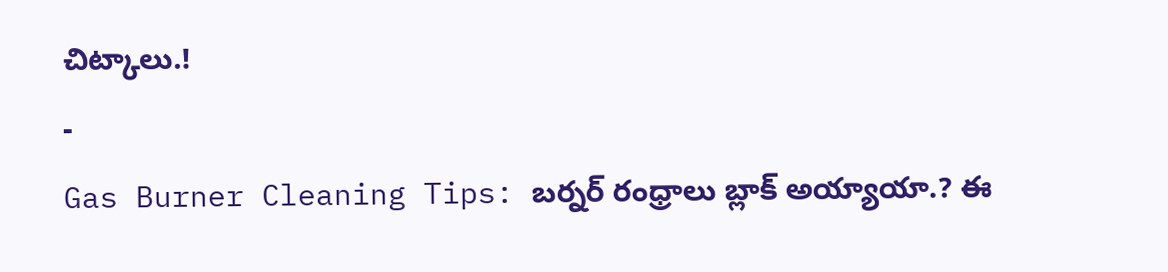చిట్కాలు.!
-
Gas Burner Cleaning Tips: బర్నర్ రంధ్రాలు బ్లాక్ అయ్యాయా.? ఈ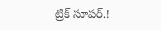ట్రిక్ సూపర్.!